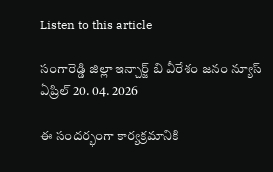Listen to this article

సంగారెడ్డి జిల్లా ఇన్చార్జ్ బి వీరేశం జనం న్యూస్ ఏప్రిల్ 20. 04. 2026

ఈ సందర్భంగా కార్యక్రమానికి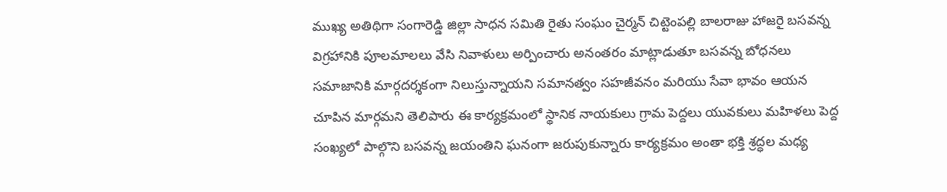ముఖ్య అతిథిగా సంగారెడ్డి జిల్లా సాధన సమితి రైతు సంఘం చైర్మన్ చిట్టెంపల్లి బాలరాజు హాజరై బసవన్న విగ్రహానికి పూలమాలలు వేసి నివాళులు అర్పించారు అనంతరం మాట్లాడుతూ బసవన్న బోధనలు సమాజానికి మార్గదర్శకంగా నిలుస్తున్నాయని సమానత్వం సహజీవనం మరియు సేవా భావం ఆయన చూపిన మార్గమని తెలిపారు ఈ కార్యక్రమంలో స్థానిక నాయకులు గ్రామ పెద్దలు యువకులు మహిళలు పెద్ద సంఖ్యలో పాల్గొని బసవన్న జయంతిని ఘనంగా జరుపుకున్నారు కార్యక్రమం అంతా భక్తి శ్రద్ధల మధ్య